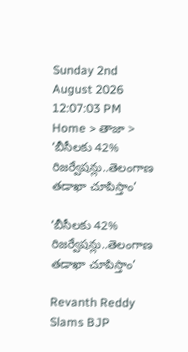Sunday 2nd August 2026
12:07:03 PM
Home > తాజా > ‘బీసీలకు 42% రిజర్వేషన్లు..తెలంగాణ తడాఖా చూపిస్తాం’

‘బీసీలకు 42% రిజర్వేషన్లు..తెలంగాణ తడాఖా చూపిస్తాం’

Revanth Reddy Slams BJP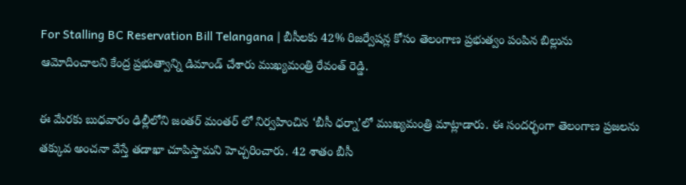For Stalling BC Reservation Bill Telangana | బీసీలకు 42% రిజర్వేషన్ల కోసం తెలంగాణ ప్రభుత్వం పంపిన బిల్లును ఆమోదించాలని కేంద్ర ప్రభుత్వాన్ని డిమాండ్ చేశారు ముఖ్యమంత్రి రేవంత్ రెడ్డి.

ఈ మేరకు బుధవారం ఢిల్లీలోని జంతర్ మంతర్ లో నిర్వహించిన ‘బీసీ ధర్నా’లో ముఖ్యమంత్రి మాట్లాడారు. ఈ సందర్భంగా తెలంగాణ ప్రజలను తక్కువ అంచనా వేస్తే తడాఖా చూపిస్తామని హెచ్చరించారు. 42 శాతం బీసీ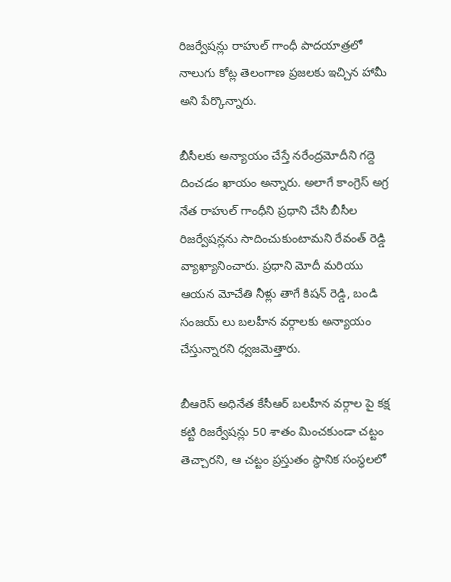రిజర్వేషన్లు రాహుల్ గాంధీ పాదయాత్రలో నాలుగు కోట్ల తెలంగాణ ప్రజలకు ఇచ్చిన హామీ అని పేర్కొన్నారు.

బీసీలకు అన్యాయం చేస్తే నరేంద్రమోదీని గద్దె దించడం ఖాయం అన్నారు. అలాగే కాంగ్రెస్ అగ్ర నేత రాహుల్ గాంధీని ప్రధాని చేసి బీసీల రిజర్వేషన్లను సాదించుకుంటామని రేవంత్ రెడ్డి వ్యాఖ్యానించారు. ప్రధాని మోదీ మరియు ఆయన మోచేతి నీళ్లు తాగే కిషన్ రెడ్డి, బండి సంజయ్ లు బలహీన వర్గాలకు అన్యాయం చేస్తున్నారని ధ్వజమెత్తారు.

బీఆరెస్ అధినేత కేసీఆర్ బలహీన వర్గాల పై కక్ష కట్టి రిజర్వేషన్లు 50 శాతం మించకుండా చట్టం తెచ్చారని, ఆ చట్టం ప్రస్తుతం స్థానిక సంస్థలలో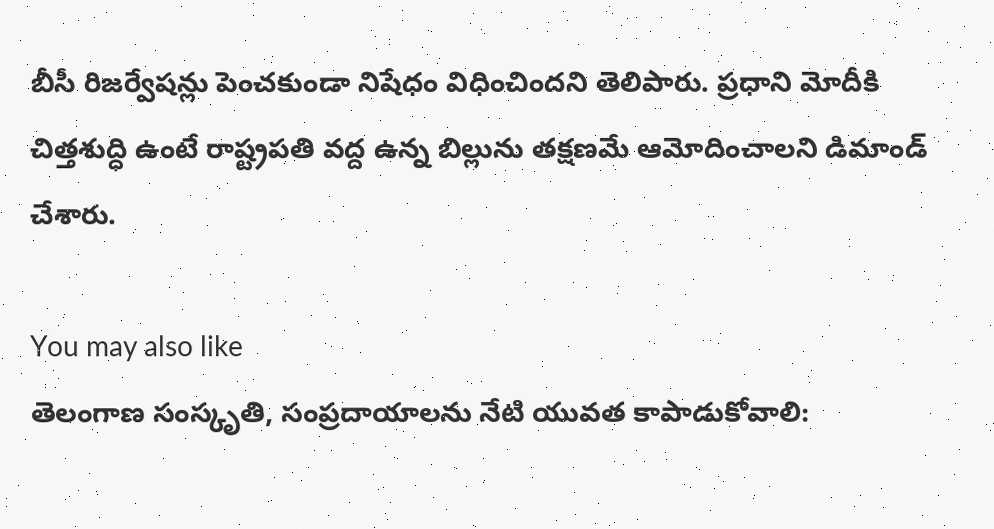బీసీ రిజర్వేషన్లు పెంచకుండా నిషేధం విధించిందని తెలిపారు. ప్రధాని మోదీకి చిత్తశుద్ధి ఉంటే రాష్ట్రపతి వద్ద ఉన్న బిల్లును తక్షణమే ఆమోదించాలని డిమాండ్ చేశారు.

You may also like
తెలంగాణ సంస్కృతి, సంప్రదాయాలను నేటి యువత కాపాడుకోవాలి: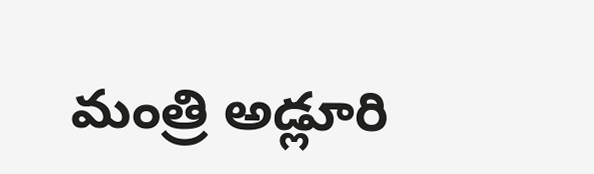మంత్రి అడ్లూరి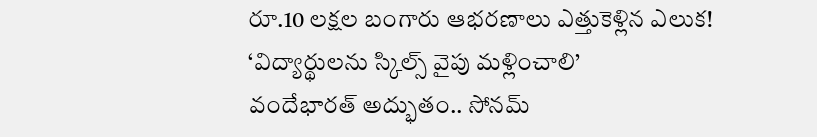రూ.10 లక్షల బంగారు ఆభరణాలు ఎత్తుకెళ్లిన ఎలుక!
‘విద్యార్థులను స్కిల్స్ వైపు మళ్లించాలి’
వందేభారత్ అద్భుతం.. సోనమ్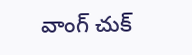వాంగ్ చుక్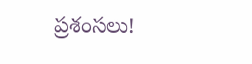ప్రశంసలు!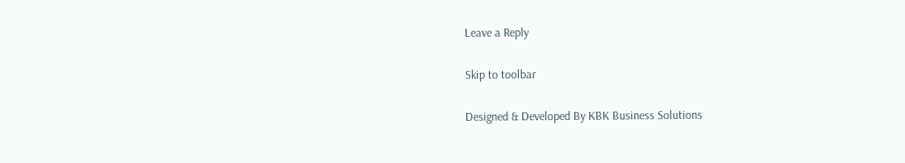Leave a Reply

Skip to toolbar

Designed & Developed By KBK Business Solutions